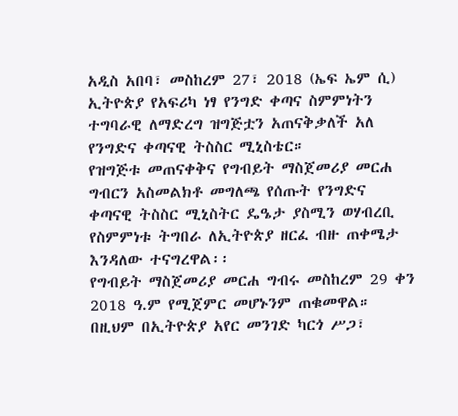አዲስ አበባ፣ መስከረም 27፣ 2018 (ኤፍ ኤም ሲ) ኢትዮጵያ የአፍሪካ ነፃ የንግድ ቀጣና ስምምነትን ተግባራዊ ለማድረግ ዝግጅቷን አጠናቅቃለች አለ የንግድና ቀጣናዊ ትስስር ሚኒስቴር።
የዝግጅቱ መጠናቀቅና የግብይት ማስጀመሪያ መርሐ ግብርን አስመልክቶ መግለጫ የሰጡት የንግድና ቀጣናዊ ትስስር ሚኒስትር ዴዔታ ያስሚን ወሃብረቢ የስምምነቱ ትግበራ ለኢትዮጵያ ዘርፈ ብዙ ጠቀሜታ እንዳለው ተናግረዋል፡፡
የግብይት ማስጀመሪያ መርሐ ግብሩ መስከረም 29 ቀን 2018 ዓ.ም የሚጀምር መሆኑንም ጠቁመዋል።
በዚህም በኢትዮጵያ አየር መንገድ ካርጎ ሥጋ፣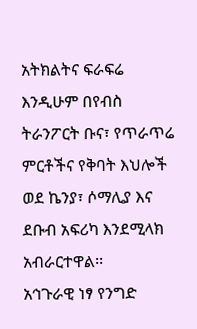አትክልትና ፍራፍሬ እንዲሁም በየብስ ትራንፖርት ቡና፣ የጥራጥሬ ምርቶችና የቅባት እህሎች ወደ ኬንያ፣ ሶማሊያ እና ደቡብ አፍሪካ እንደሚላክ አብራርተዋል፡፡
አኅጉራዊ ነፃ የንግድ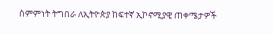ስምምነት ትግበራ ለኢትዮጵያ ከፍተኛ ኢኮኖሚያዊ ጠቀሜታዎች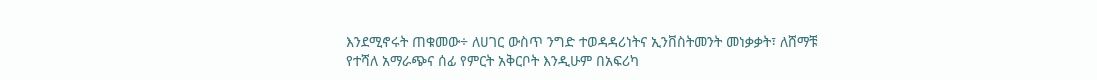እንደሚኖሩት ጠቁመው÷ ለሀገር ውስጥ ንግድ ተወዳዳሪነትና ኢንቨስትመንት መነቃቃት፣ ለሸማቹ የተሻለ አማራጭና ሰፊ የምርት አቅርቦት እንዲሁም በአፍሪካ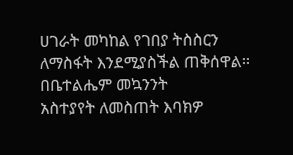ሀገራት መካከል የገበያ ትስስርን ለማስፋት እንደሚያስችል ጠቅሰዋል፡፡
በቤተልሔም መኳንንት
አስተያየት ለመስጠት እባክዎ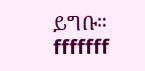ይግቡ።
fffffff